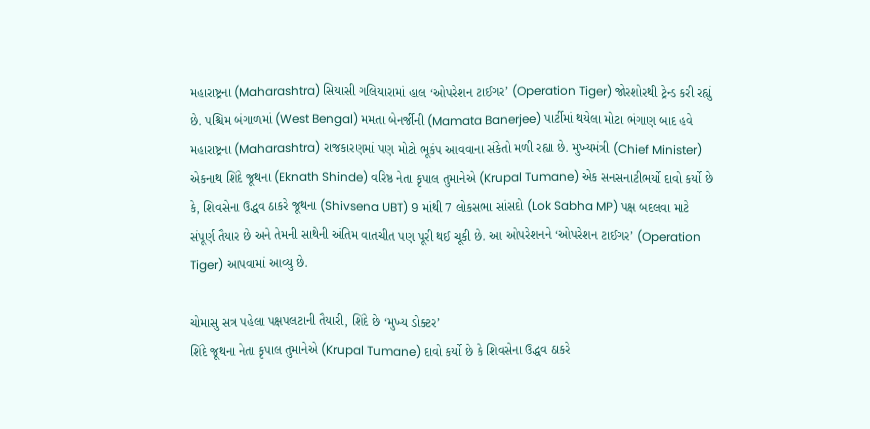મહારાષ્ટ્રના (Maharashtra) સિયાસી ગલિયારામાં હાલ ‘ઓપરેશન ટાઈગર’ (Operation Tiger) જોરશોરથી ટ્રેન્ડ કરી રહ્યું છે. પશ્ચિમ બંગાળમાં (West Bengal) મમતા બેનર્જીની (Mamata Banerjee) પાર્ટીમાં થયેલા મોટા ભંગાણ બાદ હવે મહારાષ્ટ્રના (Maharashtra) રાજકારણમાં પણ મોટો ભૂકંપ આવવાના સંકેતો મળી રહ્યા છે. મુખ્યમંત્રી (Chief Minister) એકનાથ શિંદે જૂથના (Eknath Shinde) વરિષ્ઠ નેતા કૃપાલ તુમાનેએ (Krupal Tumane) એક સનસનાટીભર્યો દાવો કર્યો છે કે, શિવસેના ઉદ્ધવ ઠાકરે જૂથના (Shivsena UBT) 9 માંથી 7 લોકસભા સાંસદો (Lok Sabha MP) પક્ષ બદલવા માટે સંપૂર્ણ તૈયાર છે અને તેમની સાથેની અંતિમ વાતચીત પણ પૂરી થઈ ચૂકી છે. આ ઓપરેશનને ‘ઓપરેશન ટાઈગર’ (Operation Tiger) આપવામાં આવ્યુ છે.

ચોમાસુ સત્ર પહેલા પક્ષપલટાની તૈયારી, શિંદે છે ‘મુખ્ય ડોક્ટર’
શિંદે જૂથના નેતા કૃપાલ તુમાનેએ (Krupal Tumane) દાવો કર્યો છે કે શિવસેના ઉદ્ધવ ઠાકરે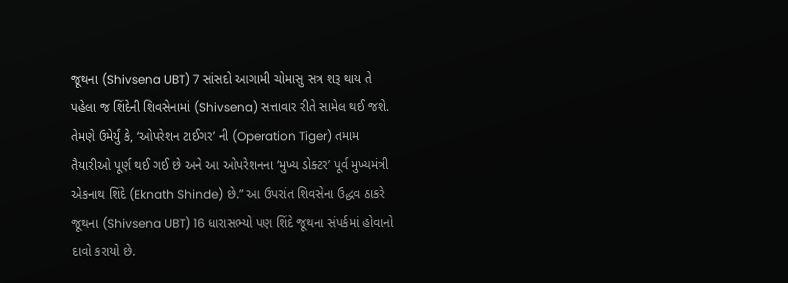જૂથના (Shivsena UBT) 7 સાંસદો આગામી ચોમાસુ સત્ર શરૂ થાય તે પહેલા જ શિંદેની શિવસેનામાં (Shivsena) સત્તાવાર રીતે સામેલ થઈ જશે. તેમણે ઉમેર્યું કે, ‘ઓપરેશન ટાઈગર’ ની (Operation Tiger) તમામ તૈયારીઓ પૂર્ણ થઈ ગઈ છે અને આ ઓપરેશનના ‘મુખ્ય ડોક્ટર’ પૂર્વ મુખ્યમંત્રી એકનાથ શિંદે (Eknath Shinde) છે.” આ ઉપરાંત શિવસેના ઉદ્ધવ ઠાકરે જૂથના (Shivsena UBT) 16 ધારાસભ્યો પણ શિંદે જૂથના સંપર્કમાં હોવાનો દાવો કરાયો છે.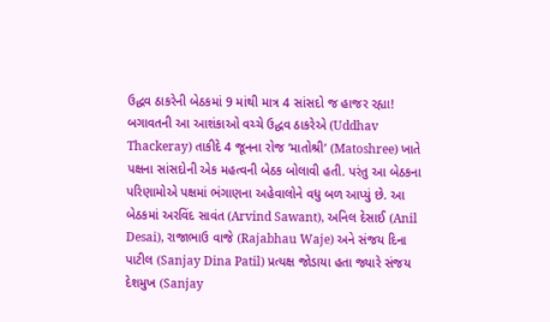ઉદ્ધવ ઠાકરેની બેઠકમાં 9 માંથી માત્ર 4 સાંસદો જ હાજર રહ્યા!
બગાવતની આ આશંકાઓ વચ્ચે ઉદ્ધવ ઠાકરેએ (Uddhav Thackeray) તાકીદે 4 જૂનના રોજ ‘માતોશ્રી’ (Matoshree) ખાતે પક્ષના સાંસદોની એક મહત્વની બેઠક બોલાવી હતી. પરંતુ આ બેઠકના પરિણામોએ પક્ષમાં ભંગાણના અહેવાલોને વધુ બળ આપ્યું છે. આ બેઠકમાં અરવિંદ સાવંત (Arvind Sawant), અનિલ દેસાઈ (Anil Desai), રાજાભાઉ વાજે (Rajabhau Waje) અને સંજય દિના પાટીલ (Sanjay Dina Patil) પ્રત્યક્ષ જોડાયા હતા જ્યારે સંજય દેશમુખ (Sanjay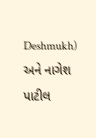Deshmukh) અને નાગેશ પાટીલ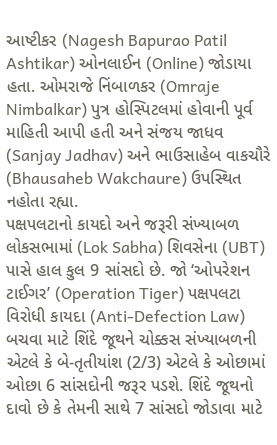આષ્ટીકર (Nagesh Bapurao Patil Ashtikar) ઓનલાઈન (Online) જોડાયા હતા. ઓમરાજે નિંબાળકર (Omraje Nimbalkar) પુત્ર હોસ્પિટલમાં હોવાની પૂર્વ માહિતી આપી હતી અને સંજય જાધવ (Sanjay Jadhav) અને ભાઉસાહેબ વાકચૌરે (Bhausaheb Wakchaure) ઉપસ્થિત નહોતા રહ્યા.
પક્ષપલટાનો કાયદો અને જરૂરી સંખ્યાબળ
લોકસભામાં (Lok Sabha) શિવસેના (UBT) પાસે હાલ કુલ 9 સાંસદો છે. જો ‘ઓપરેશન ટાઈગર’ (Operation Tiger) પક્ષપલટા વિરોધી કાયદા (Anti-Defection Law) બચવા માટે શિંદે જૂથને ચોક્કસ સંખ્યાબળની એટલે કે બે-તૃતીયાંશ (2/3) એટલે કે ઓછામાં ઓછા 6 સાંસદોની જરૂર પડશે. શિંદે જૂથનો દાવો છે કે તેમની સાથે 7 સાંસદો જોડાવા માટે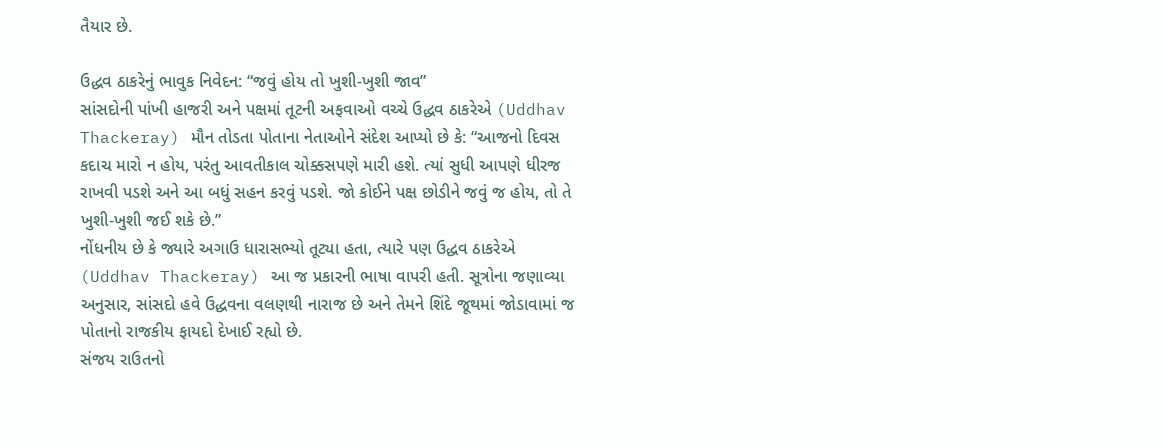તૈયાર છે.

ઉદ્ધવ ઠાકરેનું ભાવુક નિવેદન: “જવું હોય તો ખુશી-ખુશી જાવ”
સાંસદોની પાંખી હાજરી અને પક્ષમાં તૂટની અફવાઓ વચ્ચે ઉદ્ધવ ઠાકરેએ (Uddhav Thackeray) મૌન તોડતા પોતાના નેતાઓને સંદેશ આપ્યો છે કે: “આજનો દિવસ કદાચ મારો ન હોય, પરંતુ આવતીકાલ ચોક્કસપણે મારી હશે. ત્યાં સુધી આપણે ધીરજ રાખવી પડશે અને આ બધું સહન કરવું પડશે. જો કોઈને પક્ષ છોડીને જવું જ હોય, તો તે ખુશી-ખુશી જઈ શકે છે.”
નોંધનીય છે કે જ્યારે અગાઉ ધારાસભ્યો તૂટ્યા હતા, ત્યારે પણ ઉદ્ધવ ઠાકરેએ (Uddhav Thackeray) આ જ પ્રકારની ભાષા વાપરી હતી. સૂત્રોના જણાવ્યા અનુસાર, સાંસદો હવે ઉદ્ધવના વલણથી નારાજ છે અને તેમને શિંદે જૂથમાં જોડાવામાં જ પોતાનો રાજકીય ફાયદો દેખાઈ રહ્યો છે.
સંજય રાઉતનો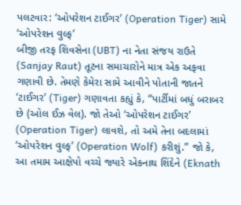પલટવાર: ‘ઓપરેશન ટાઈગર’ (Operation Tiger) સામે ‘ઓપરેશન વુલ્ફ’
બીજી તરફ શિવસેના (UBT) ના નેતા સંજય રાઉતે (Sanjay Raut) તૂટના સમાચારોને માત્ર એક અફવા ગણાવી છે. તેમણે કેમેરા સામે આવીને પોતાની જાતને ‘ટાઈગર’ (Tiger) ગણાવતા કહ્યું કે, “પાર્ટીમાં બધું બરાબર છે (ઓલ ઈઝ વેલ). જો તેઓ ‘ઓપરેશન ટાઈગર’ (Operation Tiger) લાવશે, તો અમે તેના બદલામાં ‘ઓપરેશન વુલ્ફ’ (Operation Wolf) કરીશું.” જો કે, આ તમામ આક્ષેપો વચ્ચે જ્યારે એકનાથ શિંદેને (Eknath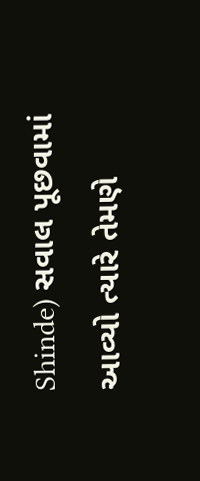Shinde) સવાલ પૂછવામાં આવ્યો ત્યારે તેમણે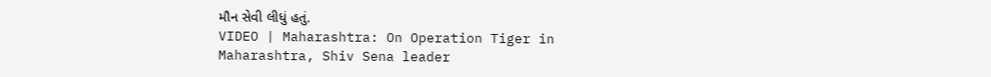મૌન સેવી લીધું હતું.
VIDEO | Maharashtra: On Operation Tiger in Maharashtra, Shiv Sena leader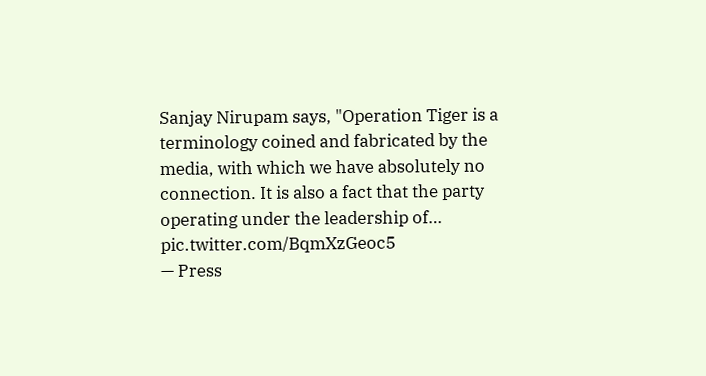Sanjay Nirupam says, "Operation Tiger is a terminology coined and fabricated by the media, with which we have absolutely no connection. It is also a fact that the party operating under the leadership of… pic.twitter.com/BqmXzGeoc5
— Press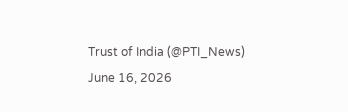Trust of India (@PTI_News) June 16, 2026